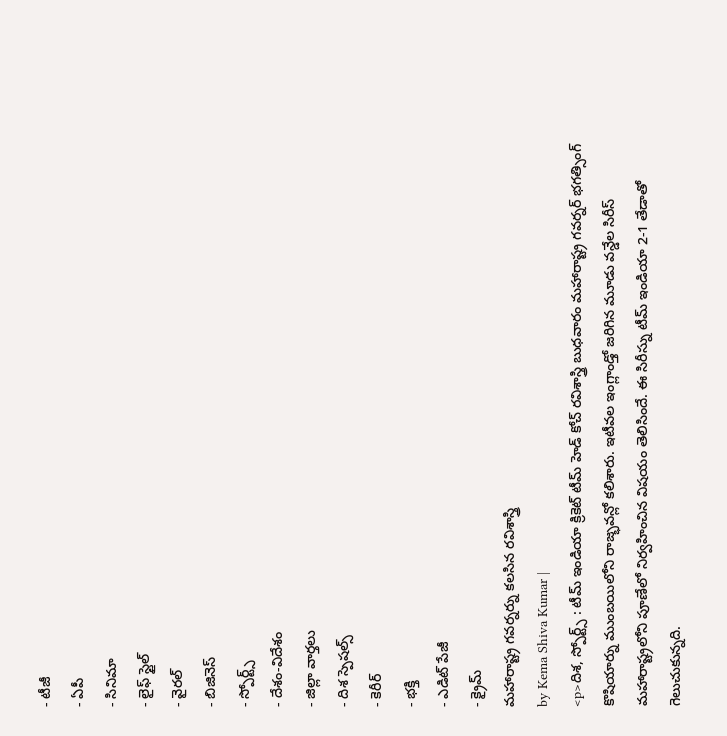- టీజీ
- ఏపీ
- సినిమా
- లైఫ్ స్టైల్
- వైరల్
- బిజినెస్
- స్పోర్ట్స్
- దేశం-విదేశం
- జిల్లా వార్తలు
- దిశ స్పెషల్స్
- కెరీర్
- భక్తి
- ఎడిట్ పేజీ
- క్రైమ్
మహారాష్ట్ర గవర్నర్ను కలసిన రవిశాస్త్రి
by Kema Shiva Kumar |
<p>దిశ, స్పోర్ట్స్ : టీమ్ ఇండియా క్రికెట్ టీమ్ హెడ్ కోచ్ రవిశాస్త్రి బుధవారం మహారాష్ట్ర గవర్నర్ భగత్సింగ్ కొషియార్ను ముంబయిలోని రాజ్భవన్లో కలిశారు. ఇటీవల ఇంగ్లాండ్తో జరిగిన మూడు వన్డేల సిరీస్ మహారాష్ట్రలోని పూణేలో నిర్వహించిన విషయం తెలిసిందే. ఈ సిరీస్ను టీమ్ ఇండియా 2-1 తేడాతో గెలుచుకున్నది.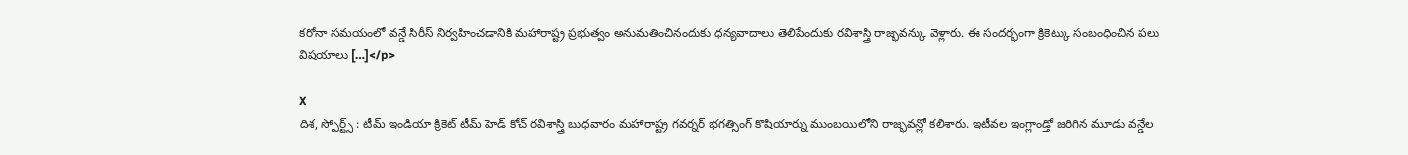కరోనా సమయంలో వన్డే సిరీస్ నిర్వహించడానికి మహారాష్ట్ర ప్రభుత్వం అనుమతించినందుకు ధన్యవాదాలు తెలిపేందుకు రవిశాస్త్రి రాజ్భవన్కు వెళ్లారు. ఈ సందర్భంగా క్రికెట్కు సంబంధించిన పలు విషయాలు […]</p>

X
దిశ, స్పోర్ట్స్ : టీమ్ ఇండియా క్రికెట్ టీమ్ హెడ్ కోచ్ రవిశాస్త్రి బుధవారం మహారాష్ట్ర గవర్నర్ భగత్సింగ్ కొషియార్ను ముంబయిలోని రాజ్భవన్లో కలిశారు. ఇటీవల ఇంగ్లాండ్తో జరిగిన మూడు వన్డేల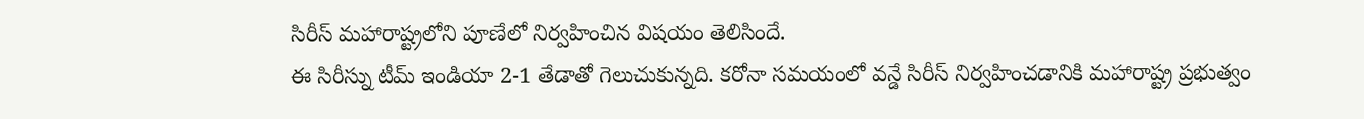సిరీస్ మహారాష్ట్రలోని పూణేలో నిర్వహించిన విషయం తెలిసిందే.
ఈ సిరీస్ను టీమ్ ఇండియా 2-1 తేడాతో గెలుచుకున్నది. కరోనా సమయంలో వన్డే సిరీస్ నిర్వహించడానికి మహారాష్ట్ర ప్రభుత్వం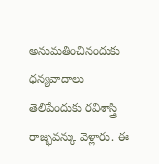అనుమతించినందుకు ధన్యవాదాలు తెలిపేందుకు రవిశాస్త్రి రాజ్భవన్కు వెళ్లారు. ఈ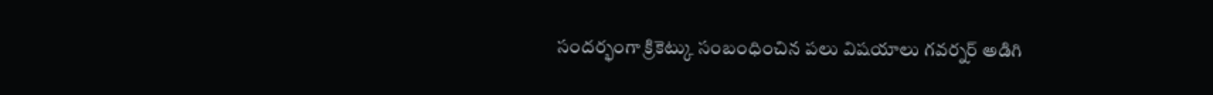సందర్భంగా క్రికెట్కు సంబంధించిన పలు విషయాలు గవర్నర్ అడిగి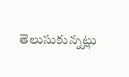తెలుసుకున్నట్లు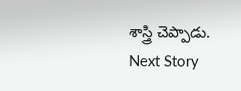శాస్త్రి చెప్పాడు.
Next Story